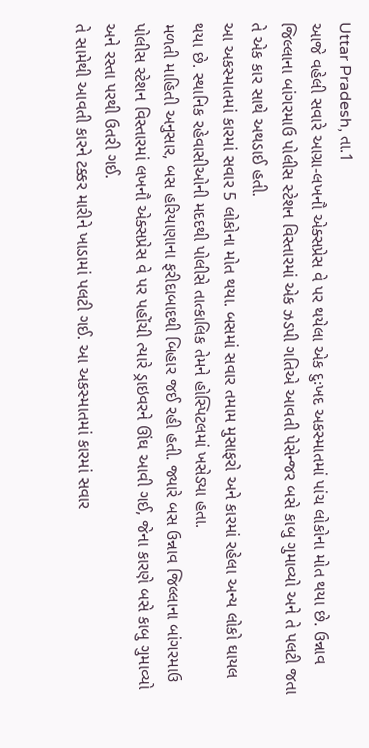Uttar Pradesh, તા.1
આજે વહેલી સવારે આગ્રા-લખનૌ એક્સપ્રેસ વે પર થયેલા એક દુઃખદ અકસ્માતમાં પાંચ લોકોના મોત થયા છે. ઉન્નાવ જિલ્લાના બાંગરમાઉ પોલીસ સ્ટેશન વિસ્તારમાં એક ઝડપી ગતિએ આવતી પેસેન્જર બસે કાબુ ગુમાવ્યો અને તે પલટી જતા તે એક કાર સાથે અથડાઈ હતી.
આ અકસ્માતમાં કારમાં સવાર 5 લોકોના મોત થયા. બસમાં સવાર તમામ મુસાફરો અને કારમાં રહેલા અન્ય લોકો ઘાયલ થયા છે. સ્થાનિક રહેવાસીઓની મદદથી પોલીસે તાત્કાલિક તેમને હોસ્પિટલમાં ખસેડ્યા હતા.
મળતી માહિતી અનુસાર, બસ હરિયાણાના ફરીદાબાદથી બિહાર જઈ રહી હતી. જ્યારે બસ ઉન્નાવ જિલ્લાના બાંગરમાઉ પોલીસ સ્ટેશન વિસ્તારમાં લખનૌ એક્સપ્રેસ વે પર પહોંચી ત્યારે ડ્રાઇવરને ઊંઘ આવી ગઈ, જેના કારણે બસે કાબુ ગુમાવ્યો અને રસ્તા પરથી ઉતરી ગઈ.
તે સામેથી આવતી કારને ટક્કર મારીને ખાડામાં પલટી ગઈ. આ અકસ્માતમાં કારમાં સવાર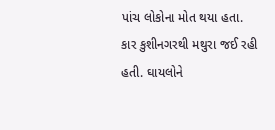પાંચ લોકોના મોત થયા હતા. કાર કુશીનગરથી મથુરા જઈ રહી હતી. ઘાયલોને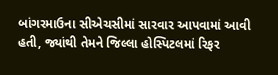બાંગરમાઉના સીએચસીમાં સારવાર આપવામાં આવી હતી, જ્યાંથી તેમને જિલ્લા હોસ્પિટલમાં રિફર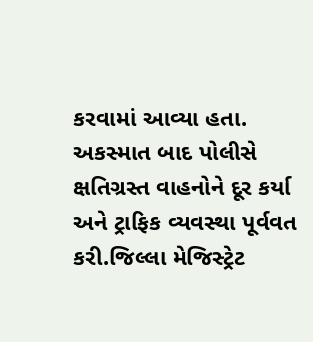કરવામાં આવ્યા હતા.
અકસ્માત બાદ પોલીસે ક્ષતિગ્રસ્ત વાહનોને દૂર કર્યા અને ટ્રાફિક વ્યવસ્થા પૂર્વવત કરી.જિલ્લા મેજિસ્ટ્રેટ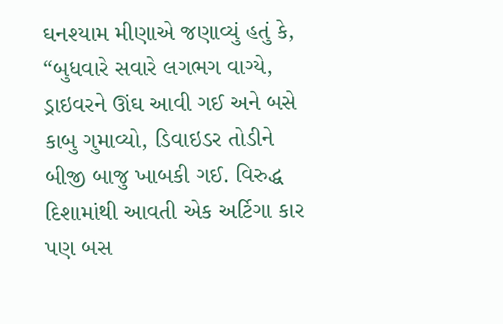ઘનશ્યામ મીણાએ જણાવ્યું હતું કે, “બુધવારે સવારે લગભગ વાગ્યે, ડ્રાઇવરને ઊંઘ આવી ગઈ અને બસે કાબુ ગુમાવ્યો, ડિવાઇડર તોડીને બીજી બાજુ ખાબકી ગઈ. વિરુદ્ધ દિશામાંથી આવતી એક અર્ટિગા કાર પણ બસ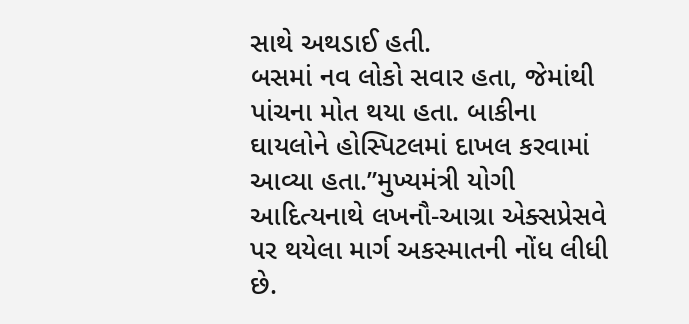સાથે અથડાઈ હતી.
બસમાં નવ લોકો સવાર હતા, જેમાંથી પાંચના મોત થયા હતા. બાકીના ઘાયલોને હોસ્પિટલમાં દાખલ કરવામાં આવ્યા હતા.”મુખ્યમંત્રી યોગી આદિત્યનાથે લખનૌ-આગ્રા એક્સપ્રેસવે પર થયેલા માર્ગ અકસ્માતની નોંધ લીધી છે.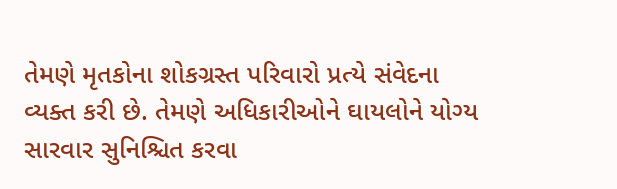તેમણે મૃતકોના શોકગ્રસ્ત પરિવારો પ્રત્યે સંવેદના વ્યક્ત કરી છે. તેમણે અધિકારીઓને ઘાયલોને યોગ્ય સારવાર સુનિશ્ચિત કરવા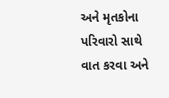અને મૃતકોના પરિવારો સાથે વાત કરવા અને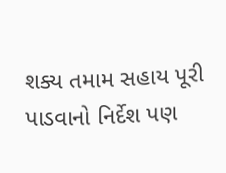શક્ય તમામ સહાય પૂરી પાડવાનો નિર્દેશ પણ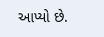આપ્યો છે.